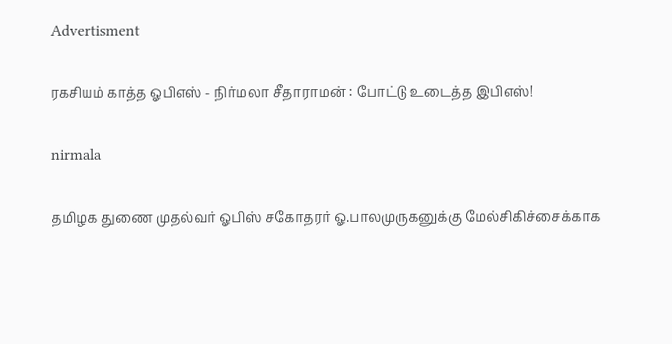Advertisment

ரகசியம் காத்த ஓபிஎஸ் - நிர்மலா சீதாராமன் : போட்டு உடைத்த இபிஎஸ்!

nirmala

தமிழக துணை முதல்வர் ஓபிஸ் சகோதரர் ஓ.பாலமுருகனுக்கு மேல்சிகிச்சைக்காக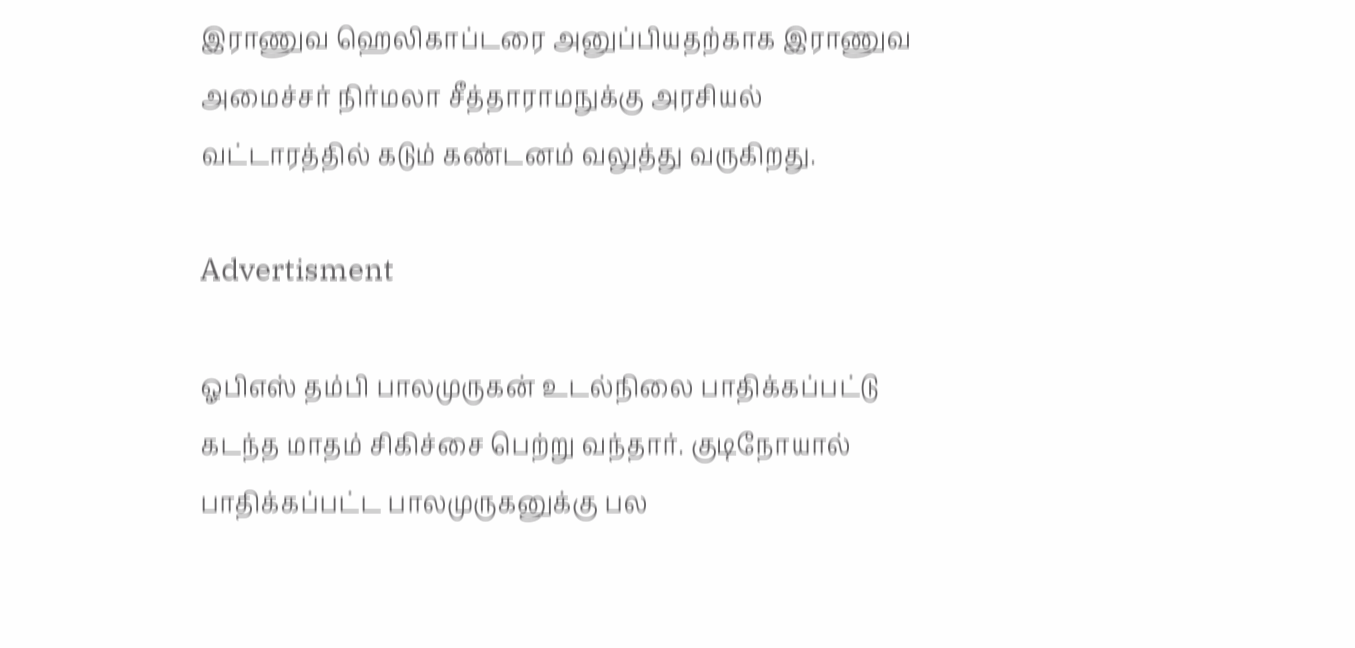இராணுவ ஹெலிகாப்டரை அனுப்பியதற்காக இராணுவ அமைச்சர் நிர்மலா சீத்தாராமநுக்கு அரசியல் வட்டாரத்தில் கடும் கண்டனம் வலுத்து வருகிறது.

Advertisment

ஓபிஎஸ் தம்பி பாலமுருகன் உடல்நிலை பாதிக்கப்பட்டு கடந்த மாதம் சிகிச்சை பெற்று வந்தார். குடிநோயால் பாதிக்கப்பட்ட பாலமுருகனுக்கு பல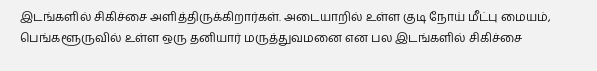இடங்களில் சிகிச்சை அளித்திருக்கிறார்கள். அடையாறில் உள்ள குடி நோய் மீட்பு மையம், பெங்களூருவில் உள்ள ஒரு தனியார் மருத்துவமனை என பல இடங்களில் சிகிச்சை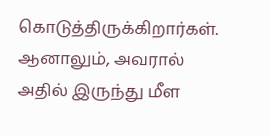கொடுத்திருக்கிறார்கள். ஆனாலும், அவரால் அதில் இருந்து மீள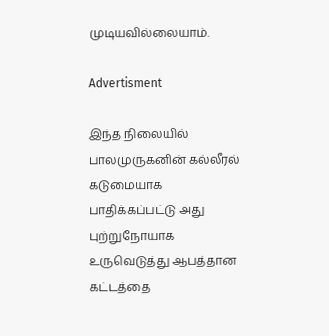முடியவில்லையாம்.

Advertisment

இந்த நிலையில் பாலமுருகனின் கல்லீரல் கடுமையாக பாதிக்கப்பட்டு அது புற்றுநோயாக உருவெடுத்து ஆபத்தான கட்டத்தை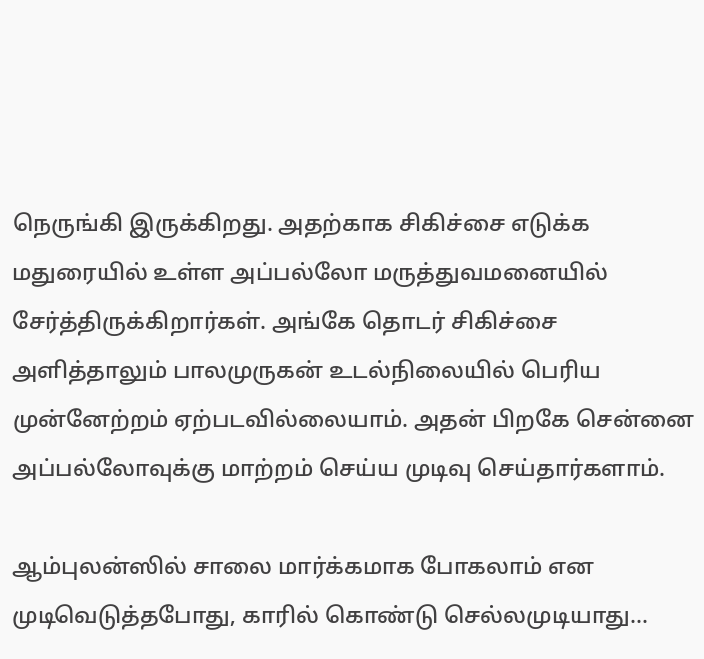நெருங்கி இருக்கிறது. அதற்காக சிகிச்சை எடுக்க மதுரையில் உள்ள அப்பல்லோ மருத்துவமனையில் சேர்த்திருக்கிறார்கள். அங்கே தொடர் சிகிச்சை அளித்தாலும் பாலமுருகன் உடல்நிலையில் பெரிய முன்னேற்றம் ஏற்படவில்லையாம். அதன் பிறகே சென்னை அப்பல்லோவுக்கு மாற்றம் செய்ய முடிவு செய்தார்களாம்.

ஆம்புலன்ஸில் சாலை மார்க்கமாக போகலாம் என முடிவெடுத்தபோது, காரில் கொண்டு செல்லமுடியாது...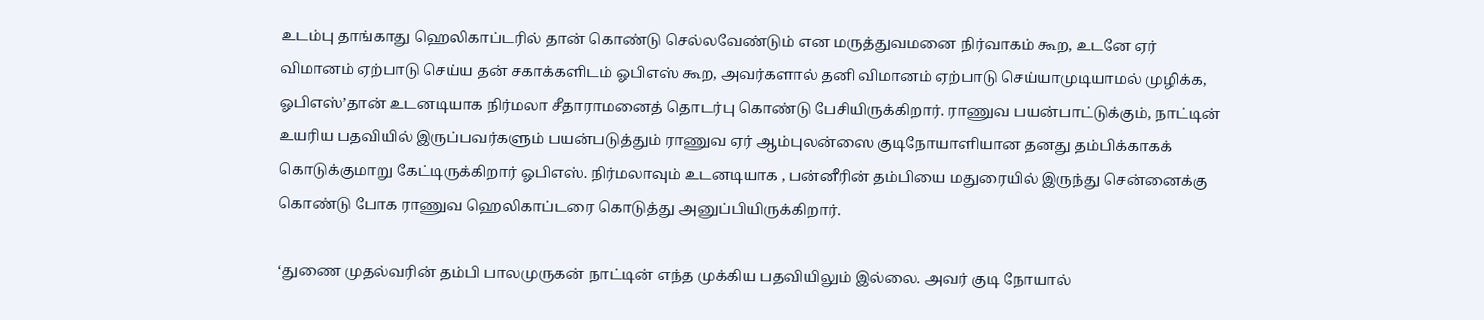உடம்பு தாங்காது ஹெலிகாப்டரில் தான் கொண்டு செல்லவேண்டும் என மருத்துவமனை நிர்வாகம் கூற, உடனே ஏர் விமானம் ஏற்பாடு செய்ய தன் சகாக்களிடம் ஓபிஎஸ் கூற, அவர்களால் தனி விமானம் ஏற்பாடு செய்யாமுடியாமல் முழிக்க, ஓபிஎஸ்’தான் உடனடியாக நிர்மலா சீதாராமனைத் தொடர்பு கொண்டு பேசியிருக்கிறார். ராணுவ பயன்பாட்டுக்கும், நாட்டின் உயரிய பதவியில் இருப்பவர்களும் பயன்படுத்தும் ராணுவ ஏர் ஆம்புலன்ஸை குடிநோயாளியான தனது தம்பிக்காகக் கொடுக்குமாறு கேட்டிருக்கிறார் ஓபிஎஸ். நிர்மலாவும் உடனடியாக , பன்னீரின் தம்பியை மதுரையில் இருந்து சென்னைக்கு கொண்டு போக ராணுவ ஹெலிகாப்டரை கொடுத்து அனுப்பியிருக்கிறார்.

‘துணை முதல்வரின் தம்பி பாலமுருகன் நாட்டின் எந்த முக்கிய பதவியிலும் இல்லை. அவர் குடி நோயால்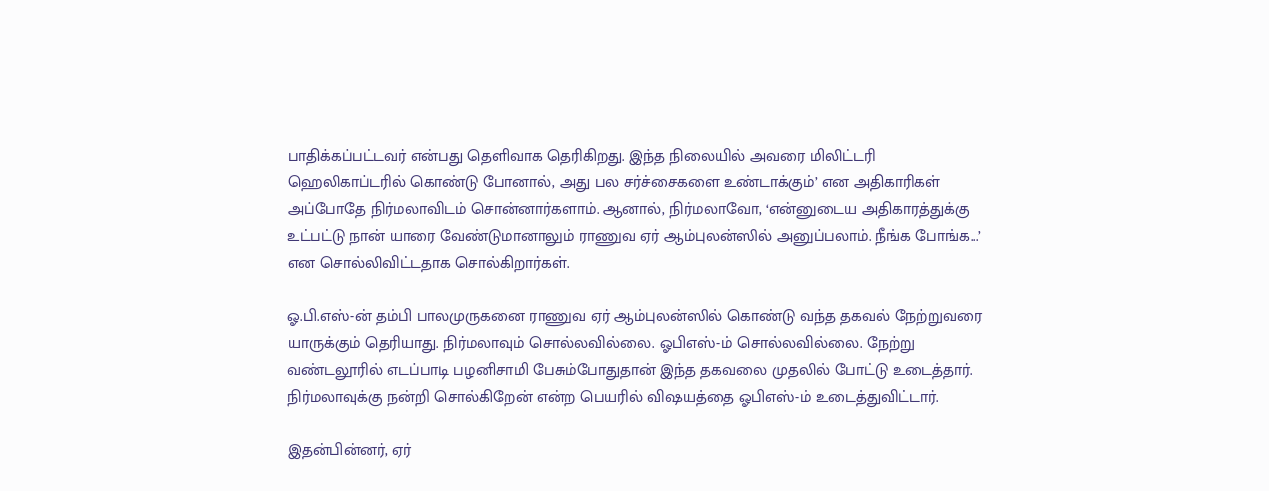பாதிக்கப்பட்டவர் என்பது தெளிவாக தெரிகிறது. இந்த நிலையில் அவரை மிலிட்டரி ஹெலிகாப்டரில் கொண்டு போனால், அது பல சர்ச்சைகளை உண்டாக்கும்’ என அதிகாரிகள் அப்போதே நிர்மலாவிடம் சொன்னார்களாம். ஆனால், நிர்மலாவோ, ‘என்னுடைய அதிகாரத்துக்கு உட்பட்டு நான் யாரை வேண்டுமானாலும் ராணுவ ஏர் ஆம்புலன்ஸில் அனுப்பலாம். நீங்க போங்க...’ என சொல்லிவிட்டதாக சொல்கிறார்கள்.

ஓ.பி.எஸ்-ன் தம்பி பாலமுருகனை ராணுவ ஏர் ஆம்புலன்ஸில் கொண்டு வந்த தகவல் நேற்றுவரை யாருக்கும் தெரியாது. நிர்மலாவும் சொல்லவில்லை. ஓபிஎஸ்-ம் சொல்லவில்லை. நேற்று வண்டலூரில் எடப்பாடி பழனிசாமி பேசும்போதுதான் இந்த தகவலை முதலில் போட்டு உடைத்தார். நிர்மலாவுக்கு நன்றி சொல்கிறேன் என்ற பெயரில் விஷயத்தை ஓபிஎஸ்-ம் உடைத்துவிட்டார்.

இதன்பின்னர், ஏர்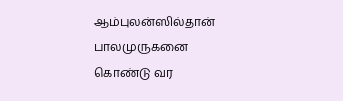ஆம்புலன்ஸில்தான் பாலமுருகனை கொண்டு வர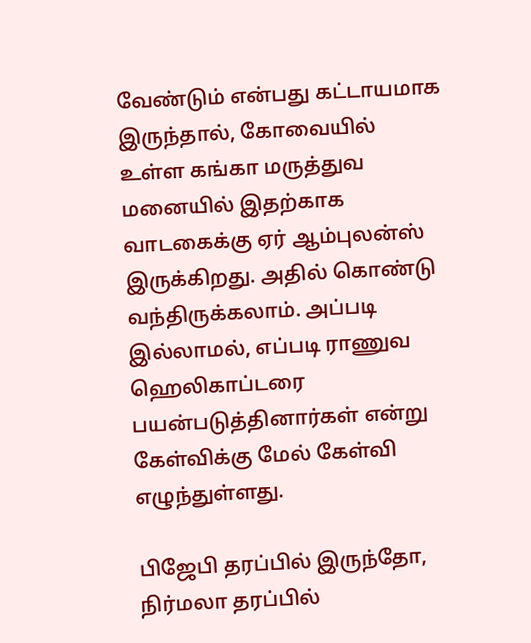வேண்டும் என்பது கட்டாயமாக இருந்தால், கோவையில் உள்ள கங்கா மருத்துவ மனையில் இதற்காக வாடகைக்கு ஏர் ஆம்புலன்ஸ் இருக்கிறது. அதில் கொண்டு வந்திருக்கலாம். அப்படி இல்லாமல், எப்படி ராணுவ ஹெலிகாப்டரை பயன்படுத்தினார்கள் என்று கேள்விக்கு மேல் கேள்வி எழுந்துள்ளது.

பிஜேபி தரப்பில் இருந்தோ, நிர்மலா தரப்பில்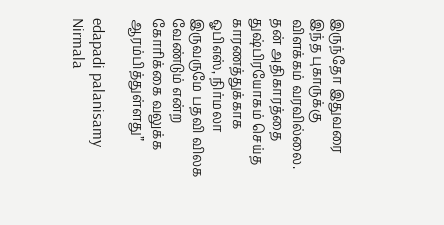இருந்தோ இதுவரை இந்த புகாருக்கு விளக்கம் வரவில்லை. தன் அதிகாரத்தை துஷ்பிரயோகம் செய்த காரணத்துக்காக ஓபிஎஸ், நிர்மலா இருவருமே பதவி விலக வேண்டும் என்ற கோரிக்கை வலுக்க ஆரம்பித்துள்ளது”

edapadi palanisamy Nirmala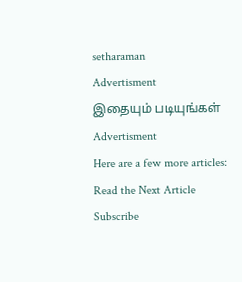setharaman
Advertisment
இதையும் படியுங்கள்
Advertisment
Here are a few more articles:
Read the Next Article
Subscribe